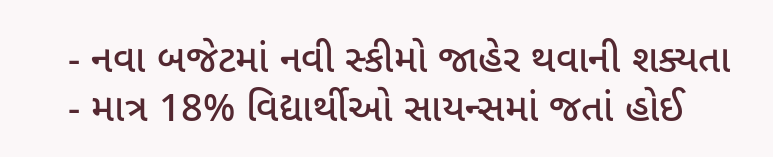- નવા બજેટમાં નવી સ્કીમો જાહેર થવાની શક્યતા
- માત્ર 18% વિદ્યાર્થીઓ સાયન્સમાં જતાં હોઈ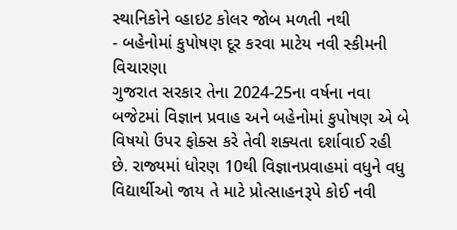સ્થાનિકોને વ્હાઇટ કોલર જોબ મળતી નથી
- બહેનોમાં કુપોષણ દૂર કરવા માટેય નવી સ્કીમની વિચારણા
ગુજરાત સરકાર તેના 2024-25ના વર્ષના નવા બજેટમાં વિજ્ઞાન પ્રવાહ અને બહેનોમાં કુપોષણ એ બે વિષયો ઉપર ફોક્સ કરે તેવી શક્યતા દર્શાવાઈ રહી છે. રાજ્યમાં ધોરણ 10થી વિજ્ઞાનપ્રવાહમાં વધુને વધુ વિદ્યાર્થીઓ જાય તે માટે પ્રોત્સાહનરૂપે કોઈ નવી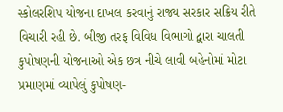સ્કોલરશિપ યોજના દાખલ કરવાનું રાજ્ય સરકાર સક્રિય રીતે વિચારી રહી છે. બીજી તરફ વિવિધ વિભાગો દ્વારા ચાલતી કુપોષણની યોજનાઓ એક છત્ર નીચે લાવી બહેનોમાં મોટા પ્રમાણમાં વ્યાપેલું કુપોષણ-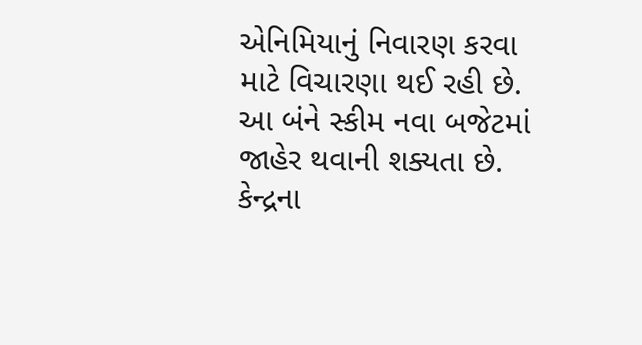એનિમિયાનું નિવારણ કરવા માટે વિચારણા થઈ રહી છે. આ બંને સ્કીમ નવા બજેટમાં જાહેર થવાની શક્યતા છે.
કેન્દ્રના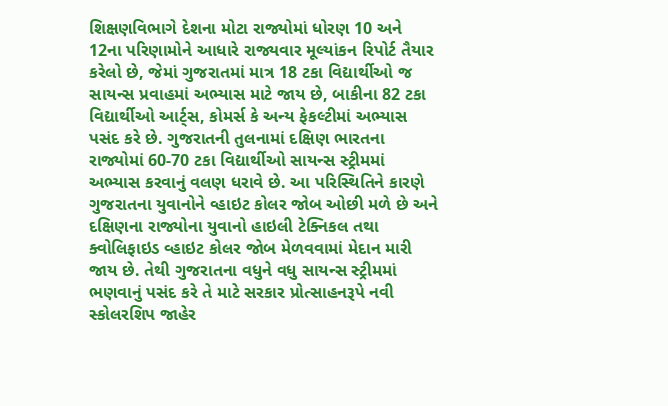શિક્ષણવિભાગે દેશના મોટા રાજ્યોમાં ધોરણ 10 અને 12ના પરિણામોને આધારે રાજ્યવાર મૂલ્યાંકન રિપોર્ટ તૈયાર કરેલો છે, જેમાં ગુજરાતમાં માત્ર 18 ટકા વિદ્યાર્થીઓ જ સાયન્સ પ્રવાહમાં અભ્યાસ માટે જાય છે, બાકીના 82 ટકા વિદ્યાર્થીઓ આર્ટ્સ, કોમર્સ કે અન્ય ફેકલ્ટીમાં અભ્યાસ પસંદ કરે છે. ગુજરાતની તુલનામાં દક્ષિણ ભારતના રાજ્યોમાં 60-70 ટકા વિદ્યાર્થીઓ સાયન્સ સ્ટ્રીમમાં અભ્યાસ કરવાનું વલણ ધરાવે છે. આ પરિસ્થિતિને કારણે ગુજરાતના યુવાનોને વ્હાઇટ કોલર જોબ ઓછી મળે છે અને દક્ષિણના રાજ્યોના યુવાનો હાઇલી ટેક્નિકલ તથા ક્વોલિફાઇડ વ્હાઇટ કોલર જોબ મેળવવામાં મેદાન મારી જાય છે. તેથી ગુજરાતના વધુને વધુ સાયન્સ સ્ટ્રીમમાં ભણવાનું પસંદ કરે તે માટે સરકાર પ્રોત્સાહનરૂપે નવી સ્કોલરશિપ જાહેર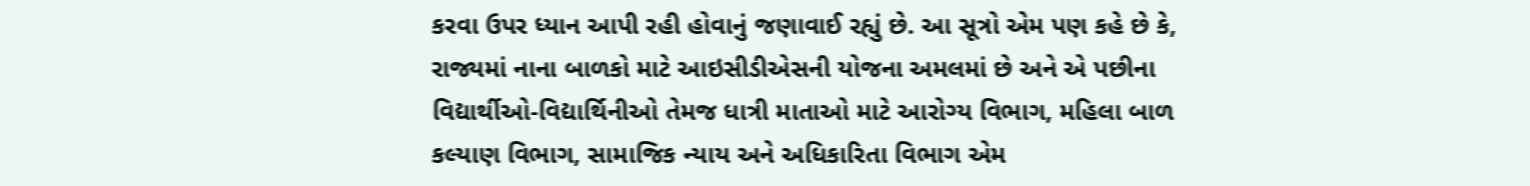કરવા ઉપર ધ્યાન આપી રહી હોવાનું જણાવાઈ રહ્યું છે. આ સૂત્રો એમ પણ કહે છે કે, રાજ્યમાં નાના બાળકો માટે આઇસીડીએસની યોજના અમલમાં છે અને એ પછીના વિદ્યાર્થીઓ-વિદ્યાર્થિનીઓ તેમજ ધાત્રી માતાઓ માટે આરોગ્ય વિભાગ, મહિલા બાળ કલ્યાણ વિભાગ, સામાજિક ન્યાય અને અધિકારિતા વિભાગ એમ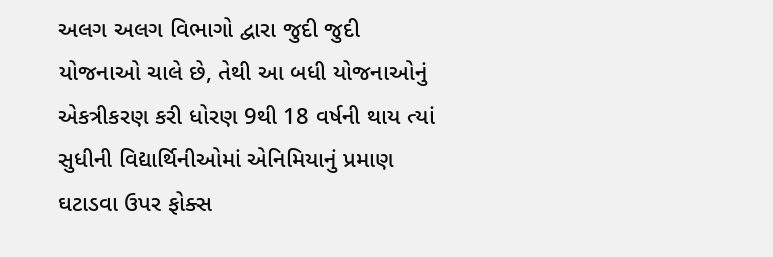અલગ અલગ વિભાગો દ્વારા જુદી જુદી યોજનાઓ ચાલે છે, તેથી આ બધી યોજનાઓનું એકત્રીકરણ કરી ધોરણ 9થી 18 વર્ષની થાય ત્યાં સુધીની વિદ્યાર્થિનીઓમાં એનિમિયાનું પ્રમાણ ઘટાડવા ઉપર ફોક્સ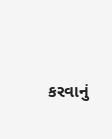કરવાનું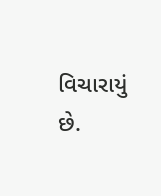વિચારાયું છે.